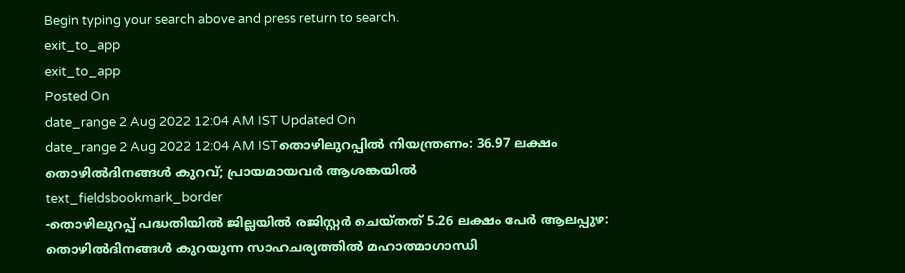Begin typing your search above and press return to search.
exit_to_app
exit_to_app
Posted On
date_range 2 Aug 2022 12:04 AM IST Updated On
date_range 2 Aug 2022 12:04 AM ISTതൊഴിലുറപ്പിൽ നിയന്ത്രണം: 36.97 ലക്ഷം തൊഴിൽദിനങ്ങൾ കുറവ്; പ്രായമായവർ ആശങ്കയിൽ
text_fieldsbookmark_border
-തൊഴിലുറപ്പ് പദ്ധതിയിൽ ജില്ലയിൽ രജിസ്റ്റർ ചെയ്തത് 5.26 ലക്ഷം പേർ ആലപ്പുഴ: തൊഴിൽദിനങ്ങൾ കുറയുന്ന സാഹചര്യത്തിൽ മഹാത്മാഗാന്ധി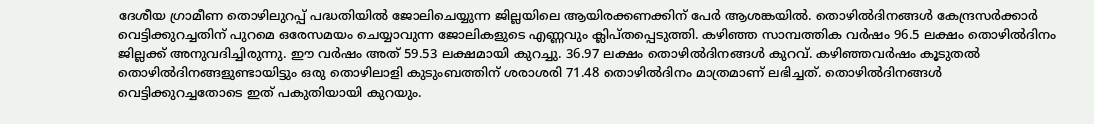ദേശീയ ഗ്രാമീണ തൊഴിലുറപ്പ് പദ്ധതിയിൽ ജോലിചെയ്യുന്ന ജില്ലയിലെ ആയിരക്കണക്കിന് പേർ ആശങ്കയിൽ. തൊഴിൽദിനങ്ങൾ കേന്ദ്രസർക്കാർ വെട്ടിക്കുറച്ചതിന് പുറമെ ഒരേസമയം ചെയ്യാവുന്ന ജോലികളുടെ എണ്ണവും ക്ലിപ്തപ്പെടുത്തി. കഴിഞ്ഞ സാമ്പത്തിക വർഷം 96.5 ലക്ഷം തൊഴിൽദിനം ജില്ലക്ക് അനുവദിച്ചിരുന്നു. ഈ വർഷം അത് 59.53 ലക്ഷമായി കുറച്ചു. 36.97 ലക്ഷം തൊഴിൽദിനങ്ങൾ കുറവ്. കഴിഞ്ഞവർഷം കൂടുതൽ തൊഴിൽദിനങ്ങളുണ്ടായിട്ടും ഒരു തൊഴിലാളി കുടുംബത്തിന് ശരാശരി 71.48 തൊഴിൽദിനം മാത്രമാണ് ലഭിച്ചത്. തൊഴിൽദിനങ്ങൾ വെട്ടിക്കുറച്ചതോടെ ഇത് പകുതിയായി കുറയും.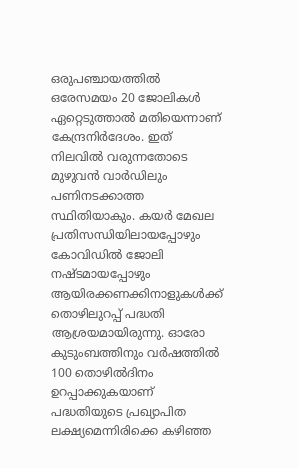ഒരുപഞ്ചായത്തിൽ ഒരേസമയം 20 ജോലികൾ ഏറ്റെടുത്താൽ മതിയെന്നാണ് കേന്ദ്രനിർദേശം. ഇത് നിലവിൽ വരുന്നതോടെ മുഴുവൻ വാർഡിലും പണിനടക്കാത്ത സ്ഥിതിയാകും. കയർ മേഖല പ്രതിസന്ധിയിലായപ്പോഴും കോവിഡിൽ ജോലി നഷ്ടമായപ്പോഴും ആയിരക്കണക്കിനാളുകൾക്ക് തൊഴിലുറപ്പ് പദ്ധതി ആശ്രയമായിരുന്നു. ഓരോ കുടുംബത്തിനും വർഷത്തിൽ 100 തൊഴിൽദിനം ഉറപ്പാക്കുകയാണ് പദ്ധതിയുടെ പ്രഖ്യാപിത ലക്ഷ്യമെന്നിരിക്കെ കഴിഞ്ഞ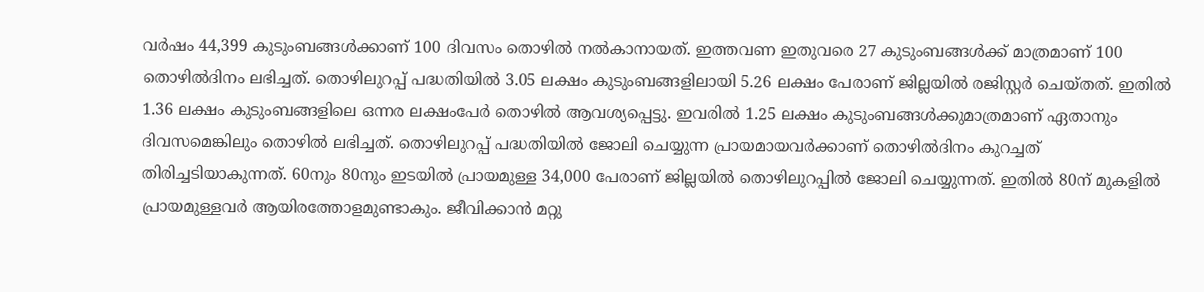വർഷം 44,399 കുടുംബങ്ങൾക്കാണ് 100 ദിവസം തൊഴിൽ നൽകാനായത്. ഇത്തവണ ഇതുവരെ 27 കുടുംബങ്ങൾക്ക് മാത്രമാണ് 100 തൊഴിൽദിനം ലഭിച്ചത്. തൊഴിലുറപ്പ് പദ്ധതിയിൽ 3.05 ലക്ഷം കുടുംബങ്ങളിലായി 5.26 ലക്ഷം പേരാണ് ജില്ലയിൽ രജിസ്റ്റർ ചെയ്തത്. ഇതിൽ 1.36 ലക്ഷം കുടുംബങ്ങളിലെ ഒന്നര ലക്ഷംപേർ തൊഴിൽ ആവശ്യപ്പെട്ടു. ഇവരിൽ 1.25 ലക്ഷം കുടുംബങ്ങൾക്കുമാത്രമാണ് ഏതാനും ദിവസമെങ്കിലും തൊഴിൽ ലഭിച്ചത്. തൊഴിലുറപ്പ് പദ്ധതിയിൽ ജോലി ചെയ്യുന്ന പ്രായമായവർക്കാണ് തൊഴിൽദിനം കുറച്ചത് തിരിച്ചടിയാകുന്നത്. 60നും 80നും ഇടയിൽ പ്രായമുള്ള 34,000 പേരാണ് ജില്ലയിൽ തൊഴിലുറപ്പിൽ ജോലി ചെയ്യുന്നത്. ഇതിൽ 80ന് മുകളിൽ പ്രായമുള്ളവർ ആയിരത്തോളമുണ്ടാകും. ജീവിക്കാൻ മറ്റു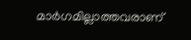മാർഗമില്ലാത്തവരാണ്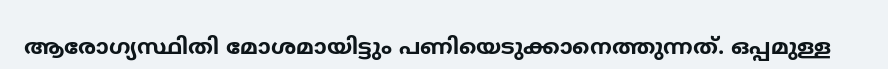ആരോഗ്യസ്ഥിതി മോശമായിട്ടും പണിയെടുക്കാനെത്തുന്നത്. ഒപ്പമുള്ള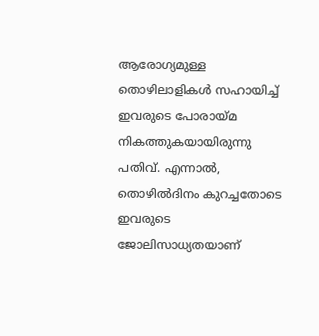ആരോഗ്യമുള്ള തൊഴിലാളികൾ സഹായിച്ച് ഇവരുടെ പോരായ്മ നികത്തുകയായിരുന്നു പതിവ്. എന്നാൽ, തൊഴിൽദിനം കുറച്ചതോടെ ഇവരുടെ ജോലിസാധ്യതയാണ്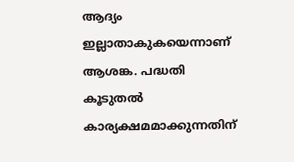ആദ്യം ഇല്ലാതാകുകയെന്നാണ് ആശങ്ക. പദ്ധതി കൂടുതൽ കാര്യക്ഷമമാക്കുന്നതിന്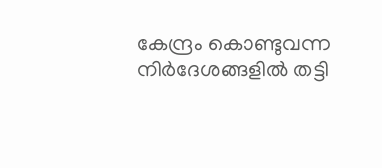കേന്ദ്രം കൊണ്ടുവന്ന നിർദേശങ്ങളിൽ തട്ടി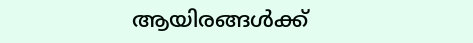ആയിരങ്ങൾക്ക്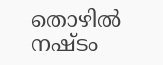തൊഴിൽ നഷ്ടം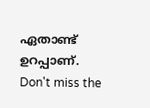ഏതാണ്ട് ഉറപ്പാണ്.
Don't miss the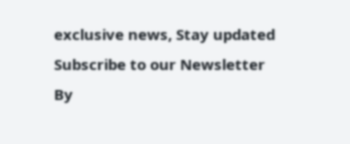exclusive news, Stay updated
Subscribe to our Newsletter
By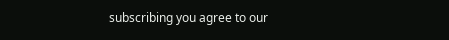subscribing you agree to our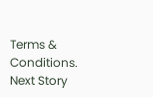Terms & Conditions.
Next Story